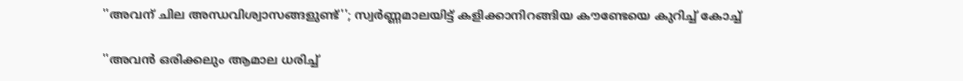''അവന് ചില അന്ധവിശ്വാസങ്ങളുണ്ട്''; സ്വർണ്ണമാലയിട്ട് കളിക്കാനിറങ്ങിയ കൗണ്ടേയെ കുറിച്ച് കോച്ച്

''അവന്‍ ഒരിക്കലും ആമാല ധരിച്ച്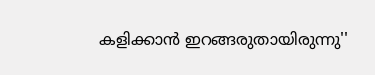കളിക്കാന്‍ ഇറങ്ങരുതായിരുന്നു''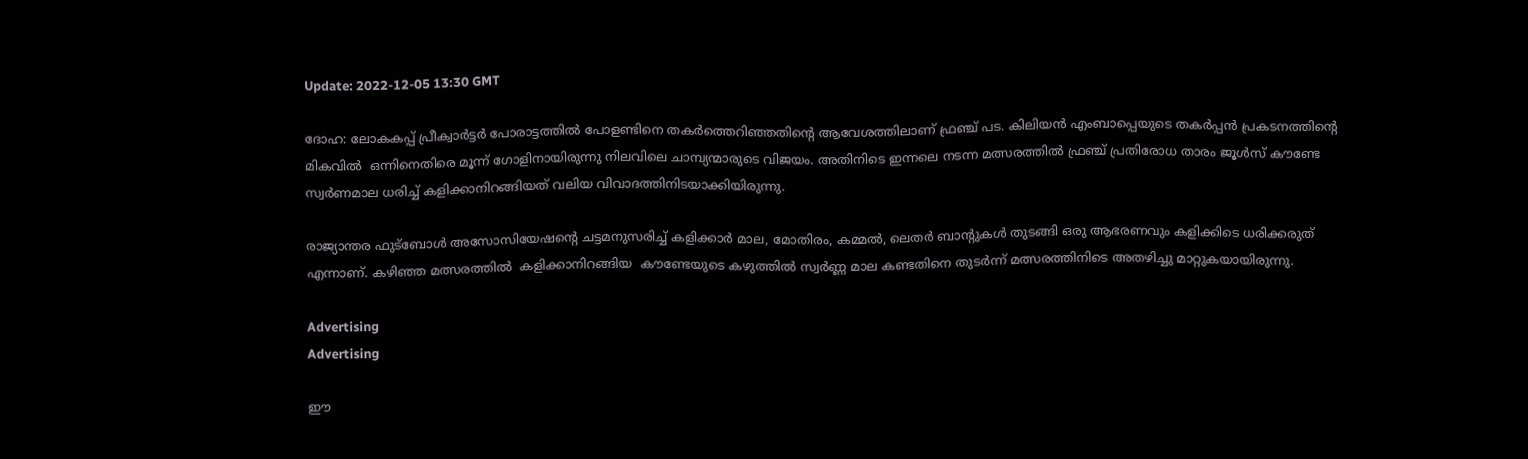Update: 2022-12-05 13:30 GMT

ദോഹ: ലോകകപ്പ് പ്രീക്വാര്‍ട്ടര്‍ പോരാട്ടത്തില്‍ പോളണ്ടിനെ തകര്‍ത്തെറിഞ്ഞതിന്‍റെ ആവേശത്തിലാണ് ഫ്രഞ്ച് പട. കിലിയന്‍ എംബാപ്പെയുടെ തകര്‍പ്പന്‍ പ്രകടനത്തിന്‍റെ മികവില്‍  ഒന്നിനെതിരെ മൂന്ന് ഗോളിനായിരുന്നു നിലവിലെ ചാമ്പ്യന്മാരുടെ വിജയം. അതിനിടെ ഇന്നലെ നടന്ന മത്സരത്തില്‍ ഫ്രഞ്ച് പ്രതിരോധ താരം ജൂള്‍സ് കൗണ്ടേ സ്വര്‍ണമാല ധരിച്ച് കളിക്കാനിറങ്ങിയത് വലിയ വിവാദത്തിനിടയാക്കിയിരുന്നു.

രാജ്യാന്തര ഫുട്ബോള്‍ അസോസിയേഷന്‍റെ ചട്ടമനുസരിച്ച് കളിക്കാര്‍ മാല, മോതിരം, കമ്മല്‍, ലെതര്‍ ബാന്‍റുകള്‍ തുടങ്ങി ഒരു ആഭരണവും കളിക്കിടെ ധരിക്കരുത് എന്നാണ്. കഴിഞ്ഞ മത്സരത്തില്‍  കളിക്കാനിറങ്ങിയ  കൗണ്ടേയുടെ കഴുത്തില്‍ സ്വര്‍ണ്ണ മാല കണ്ടതിനെ തുടര്‍ന്ന് മത്സരത്തിനിടെ അതഴിച്ചു മാറ്റുകയായിരുന്നു.

Advertising
Advertising

ഈ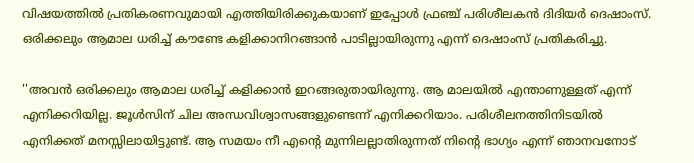വിഷയത്തില്‍ പ്രതികരണവുമായി എത്തിയിരിക്കുകയാണ് ഇപ്പോള്‍ ഫ്രഞ്ച് പരിശീലകന്‍ ദിദിയര്‍ ദെഷാംസ്. ഒരിക്കലും ആമാല ധരിച്ച് കൗണ്ടേ കളിക്കാനിറങ്ങാന്‍ പാടില്ലായിരുന്നു എന്ന് ദെഷാംസ് പ്രതികരിച്ചു.

''അവന്‍ ഒരിക്കലും ആമാല ധരിച്ച് കളിക്കാന്‍ ഇറങ്ങരുതായിരുന്നു. ആ മാലയില്‍ എന്താണുള്ളത് എന്ന് എനിക്കറിയില്ല. ജൂൾസിന് ചില അന്ധവിശ്വാസങ്ങളുണ്ടെന്ന് എനിക്കറിയാം. പരിശീലനത്തിനിടയില്‍ എനിക്കത് മനസ്സിലായിട്ടുണ്ട്. ആ സമയം നീ എന്‍റെ മുന്നിലല്ലാതിരുന്നത് നിന്‍റെ ഭാഗ്യം എന്ന് ഞാനവനോട്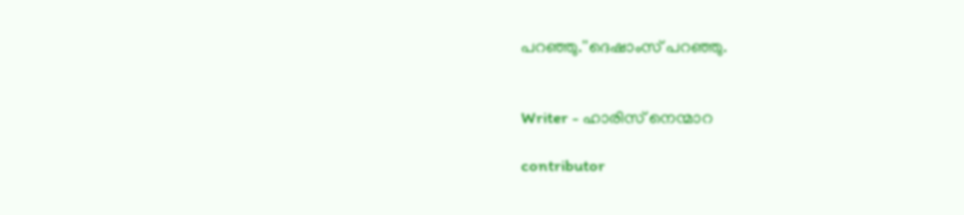പറഞ്ഞു.''ദെഷാംസ് പറഞ്ഞു.


Writer - ഹാരിസ് നെന്മാറ

contributor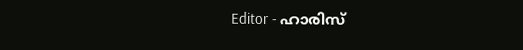Editor - ഹാരിസ്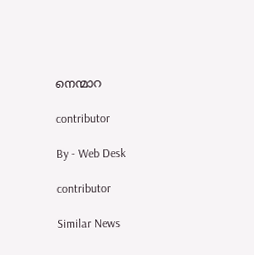നെന്മാറ

contributor

By - Web Desk

contributor

Similar News